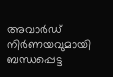അവാർഡ് നിർണയവുമായി ബന്ധപ്പെട്ട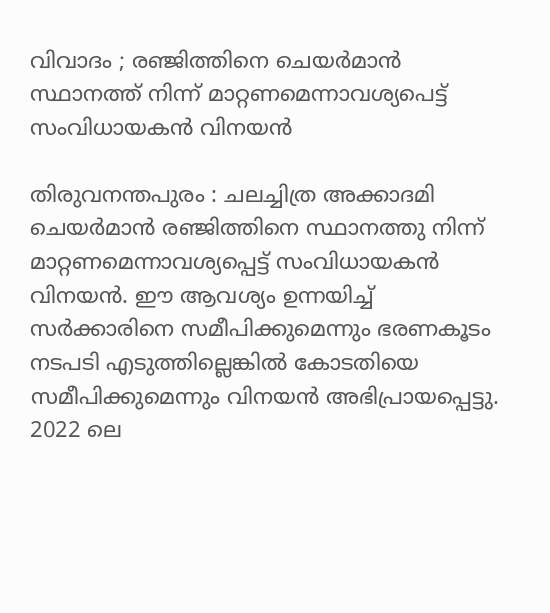വിവാദം ; രഞ്ജിത്തിനെ ചെയർമാൻ സ്ഥാനത്ത് നിന്ന് മാറ്റണമെന്നാവശ്യപെട്ട് സംവിധായകൻ വിനയൻ

തിരുവനന്തപുരം : ചലച്ചിത്ര അക്കാദമി ചെയർമാൻ രഞ്ജിത്തിനെ സ്ഥാനത്തു നിന്ന് മാറ്റണമെന്നാവശ്യപ്പെട്ട് സംവിധായകൻ വിനയൻ. ഈ ആവശ്യം ഉന്നയിച്ച് സർക്കാരിനെ സമീപിക്കുമെന്നും ഭരണകൂടം നടപടി എടുത്തില്ലെങ്കിൽ കോടതിയെ സമീപിക്കുമെന്നും വിനയൻ അഭിപ്രായപ്പെട്ടു. 2022 ലെ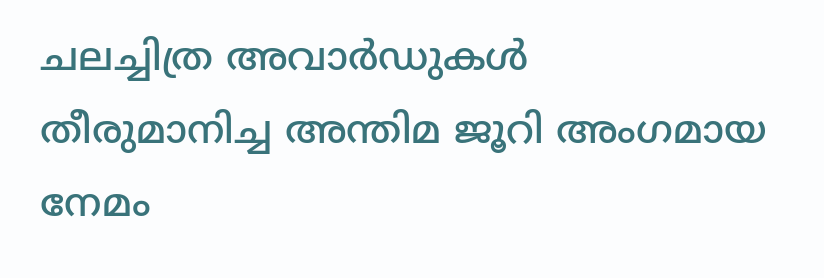ചലച്ചിത്ര അവാർഡുകൾ തീരുമാനിച്ച അന്തിമ ജൂറി അംഗമായ നേമം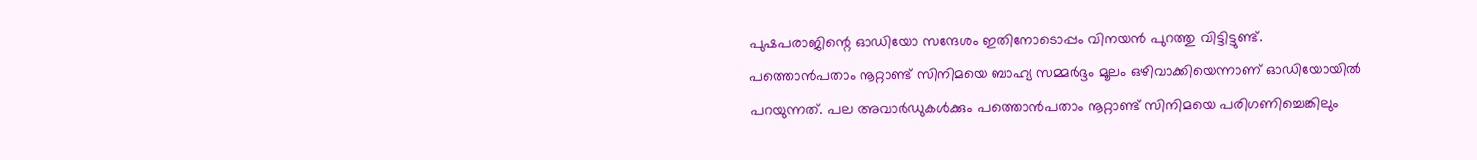പുഷപരാജിന്റെ ഓഡിയോ സന്ദേശം ഇതിനോടൊപ്പം വിനയൻ പുറത്തു വിട്ടിട്ടുണ്ട്. പത്തൊൻപതാം നൂറ്റാണ്ട് സിനിമയെ ബാഹ്യ സമ്മർദ്ദം മൂലം ഒഴിവാക്കിയെന്നാണ് ഓഡിയോയിൽ പറയുന്നത്. പല അവാർഡുകൾക്കും പത്തൊൻപതാം നൂറ്റാണ്ട് സിനിമയെ പരിഗണിച്ചെങ്കിലും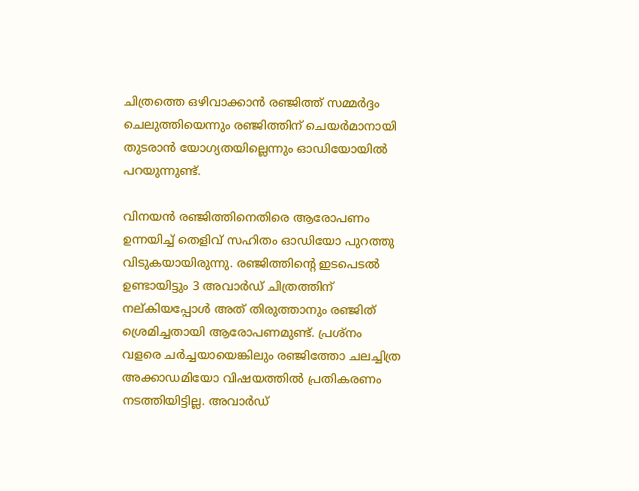ചിത്രത്തെ ഒഴിവാക്കാൻ രഞ്ജിത്ത് സമ്മർദ്ദം ചെലുത്തിയെന്നും രഞ്ജിത്തിന് ചെയർമാനായി തുടരാൻ യോഗ്യതയില്ലെന്നും ഓഡിയോയിൽ പറയുന്നുണ്ട്.

വിനയൻ രഞ്ജിത്തിനെതിരെ ആരോപണം ഉന്നയിച്ച് തെളിവ് സഹിതം ഓഡിയോ പുറത്തു വിടുകയായിരുന്നു. രഞ്ജിത്തിന്റെ ഇടപെടൽ ഉണ്ടായിട്ടും 3 അവാർഡ് ചിത്രത്തിന് നല്കിയപ്പോൾ അത് തിരുത്താനും രഞ്ജിത് ശ്രെമിച്ചതായി ആരോപണമുണ്ട്. പ്രശ്‌നം വളരെ ചർച്ചയായെങ്കിലും രഞ്ജിത്തോ ചലച്ചിത്ര അക്കാഡമിയോ വിഷയത്തിൽ പ്രതികരണം നടത്തിയിട്ടില്ല. അവാർഡ്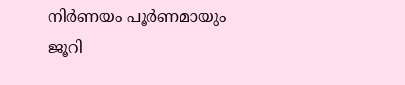നിർണയം പൂർണമായും ജൂറി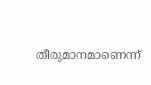തീരുമാനമാണെന്ന്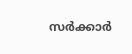സർക്കാർ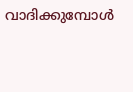വാദിക്കുമ്പോൾ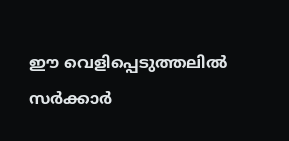ഈ വെളിപ്പെടുത്തലിൽ സർക്കാർ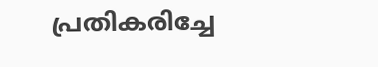പ്രതികരിച്ചേ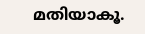മതിയാകൂ.